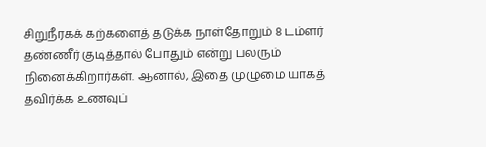சிறுநீரகக் கற்களைத் தடுக்க நாள்தோறும் 8 டம்ளர் தண்ணீர் குடித்தால் போதும் என்று பலரும் நினைக்கிறார்கள். ஆனால், இதை முழுமை யாகத் தவிர்க்க உணவுப்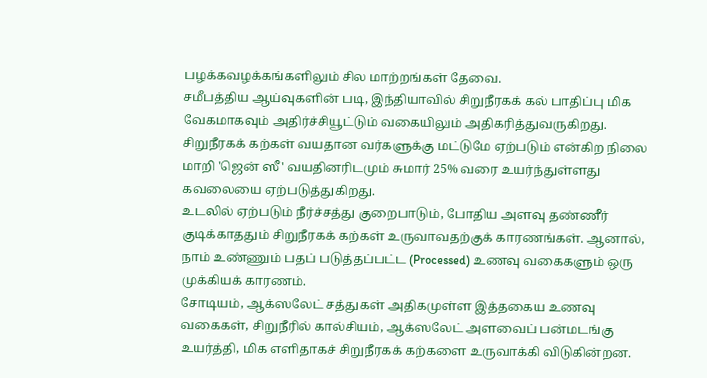பழக்கவழக்கங்களிலும் சில மாற்றங்கள் தேவை.
சமீபத்திய ஆய்வுகளின் படி, இந்தியாவில் சிறுநீரகக் கல் பாதிப்பு மிக வேகமாகவும் அதிர்ச்சியூட்டும் வகையிலும் அதிகரித்துவருகிறது. சிறுநீரகக் கற்கள் வயதான வர்களுக்கு மட்டுமே ஏற்படும் என்கிற நிலை மாறி 'ஜென் ஸீ' வயதினரிடமும் சுமார் 25% வரை உயர்ந்துள்ளது கவலையை ஏற்படுத்துகிறது.
உடலில் ஏற்படும் நீர்ச்சத்து குறைபாடும், போதிய அளவு தண்ணீர் குடிக்காததும் சிறுநீரகக் கற்கள் உருவாவதற்குக் காரணங்கள். ஆனால், நாம் உண்ணும் பதப் படுத்தப்பட்ட (Processed) உணவு வகைகளும் ஒரு முக்கியக் காரணம்.
சோடியம், ஆக்ஸலேட் சத்துகள் அதிகமுள்ள இத்தகைய உணவு வகைகள், சிறுநீரில் கால்சியம், ஆக்ஸலேட் அளவைப் பன்மடங்கு உயர்த்தி, மிக எளிதாகச் சிறுநீரகக் கற்களை உருவாக்கி விடுகின்றன.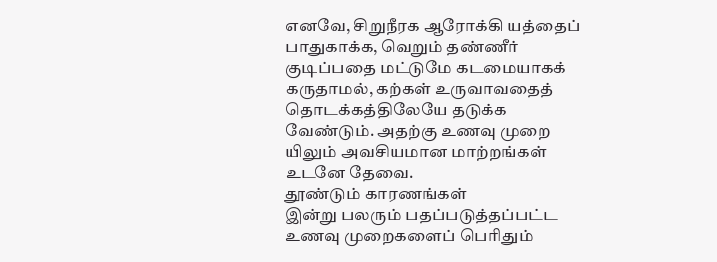எனவே, சிறுநீரக ஆரோக்கி யத்தைப் பாதுகாக்க, வெறும் தண்ணீர் குடிப்பதை மட்டுமே கடமையாகக் கருதாமல், கற்கள் உருவாவதைத் தொடக்கத்திலேயே தடுக்க வேண்டும். அதற்கு உணவு முறை யிலும் அவசியமான மாற்றங்கள் உடனே தேவை.
தூண்டும் காரணங்கள்
இன்று பலரும் பதப்படுத்தப்பட்ட உணவு முறைகளைப் பெரிதும்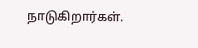நாடுகிறார்கள்.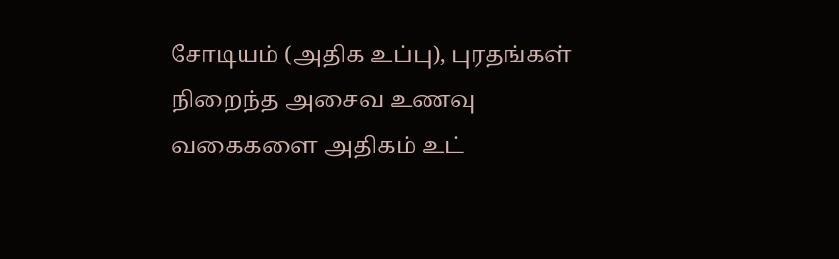சோடியம் (அதிக உப்பு), புரதங்கள் நிறைந்த அசைவ உணவு வகைகளை அதிகம் உட்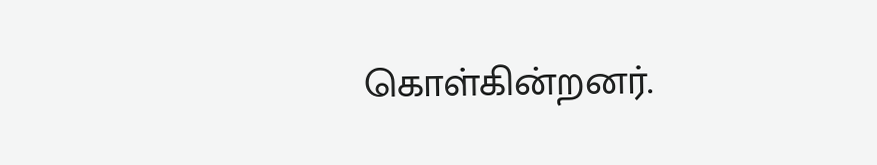கொள்கின்றனர்.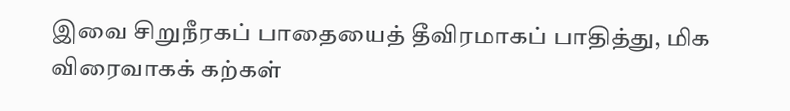இவை சிறுநீரகப் பாதையைத் தீவிரமாகப் பாதித்து, மிக விரைவாகக் கற்கள்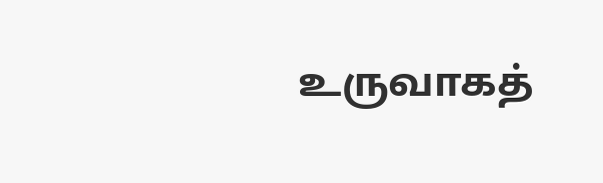உருவாகத்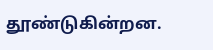தூண்டுகின்றன.